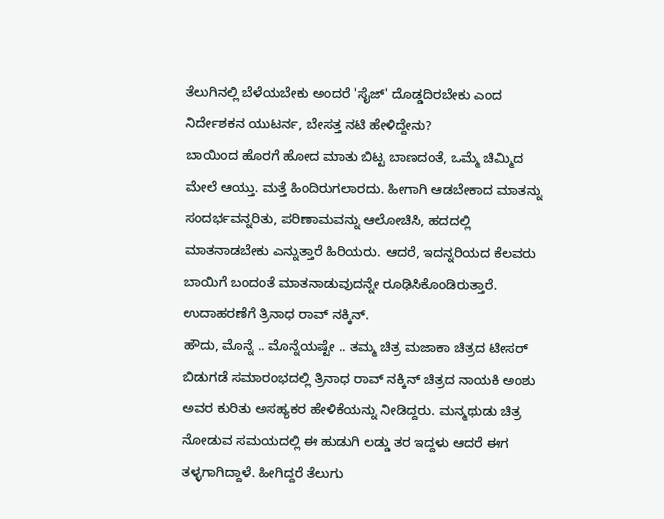ತೆಲುಗಿನಲ್ಲಿ ಬೆಳೆಯಬೇಕು ಅಂದರೆ 'ಸೈಜ್' ದೊಡ್ಡದಿರಬೇಕು ಎಂದ ನಿರ್ದೇಶಕನ ಯುಟರ್ನ, ಬೇಸತ್ತ ನಟಿ ಹೇಳಿದ್ದೇನು?
ಬಾಯಿಂದ ಹೊರಗೆ ಹೋದ ಮಾತು ಬಿಟ್ಟ ಬಾಣದಂತೆ, ಒಮ್ಮೆ ಚಿಮ್ಮಿದ ಮೇಲೆ ಆಯ್ತು. ಮತ್ತೆ ಹಿಂದಿರುಗಲಾರದು. ಹೀಗಾಗಿ ಆಡಬೇಕಾದ ಮಾತನ್ನು ಸಂದರ್ಭವನ್ನರಿತು, ಪರಿಣಾಮವನ್ನು ಆಲೋಚಿಸಿ, ಹದದಲ್ಲಿ ಮಾತನಾಡಬೇಕು ಎನ್ನುತ್ತಾರೆ ಹಿರಿಯರು. ಆದರೆ, ಇದನ್ನರಿಯದ ಕೆಲವರು ಬಾಯಿಗೆ ಬಂದಂತೆ ಮಾತನಾಡುವುದನ್ನೇ ರೂಢಿಸಿಕೊಂಡಿರುತ್ತಾರೆ. ಉದಾಹರಣೆಗೆ ತ್ರಿನಾಧ ರಾವ್ ನಕ್ಕಿನ್.
ಹೌದು, ಮೊನ್ನೆ .. ಮೊನ್ನೆಯಷ್ಟೇ .. ತಮ್ಮ ಚಿತ್ರ ಮಜಾಕಾ ಚಿತ್ರದ ಟೀಸರ್ ಬಿಡುಗಡೆ ಸಮಾರಂಭದಲ್ಲಿ ತ್ರಿನಾಧ ರಾವ್ ನಕ್ಕಿನ್ ಚಿತ್ರದ ನಾಯಕಿ ಅಂಶು ಅವರ ಕುರಿತು ಅಸಹ್ಯಕರ ಹೇಳಿಕೆಯನ್ನು ನೀಡಿದ್ದರು. ಮನ್ಮಥುಡು ಚಿತ್ರ ನೋಡುವ ಸಮಯದಲ್ಲಿ ಈ ಹುಡುಗಿ ಲಡ್ಡು ತರ ಇದ್ದಳು ಆದರೆ ಈಗ ತಳ್ಳಗಾಗಿದ್ದಾಳೆ. ಹೀಗಿದ್ದರೆ ತೆಲುಗು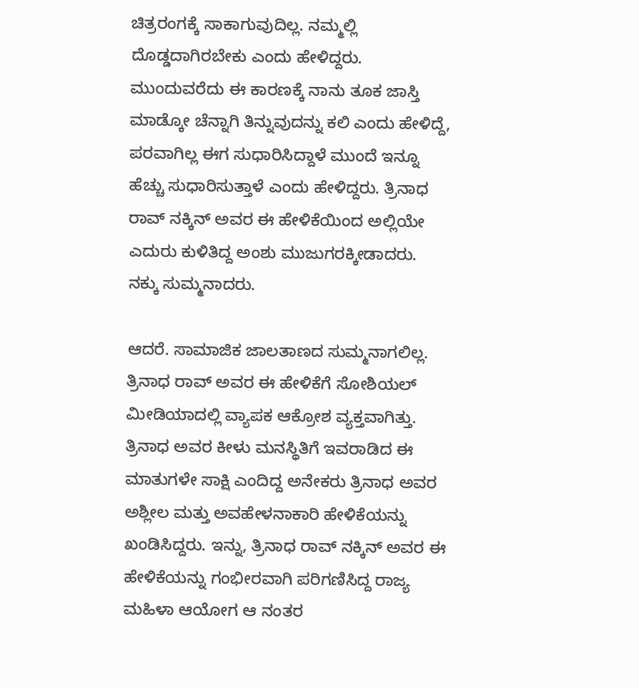ಚಿತ್ರರಂಗಕ್ಕೆ ಸಾಕಾಗುವುದಿಲ್ಲ. ನಮ್ಮಲ್ಲಿ ದೊಡ್ಡದಾಗಿರಬೇಕು ಎಂದು ಹೇಳಿದ್ದರು. ಮುಂದುವರೆದು ಈ ಕಾರಣಕ್ಕೆ ನಾನು ತೂಕ ಜಾಸ್ತಿ ಮಾಡ್ಕೋ ಚೆನ್ನಾಗಿ ತಿನ್ನುವುದನ್ನು ಕಲಿ ಎಂದು ಹೇಳಿದ್ದೆ, ಪರವಾಗಿಲ್ಲ ಈಗ ಸುಧಾರಿಸಿದ್ದಾಳೆ ಮುಂದೆ ಇನ್ನೂ ಹೆಚ್ಚು ಸುಧಾರಿಸುತ್ತಾಳೆ ಎಂದು ಹೇಳಿದ್ದರು. ತ್ರಿನಾಧ ರಾವ್ ನಕ್ಕಿನ್ ಅವರ ಈ ಹೇಳಿಕೆಯಿಂದ ಅಲ್ಲಿಯೇ ಎದುರು ಕುಳಿತಿದ್ದ ಅಂಶು ಮುಜುಗರಕ್ಕೀಡಾದರು. ನಕ್ಕು ಸುಮ್ಮನಾದರು.

ಆದರೆ. ಸಾಮಾಜಿಕ ಜಾಲತಾಣದ ಸುಮ್ಮನಾಗಲಿಲ್ಲ. ತ್ರಿನಾಧ ರಾವ್ ಅವರ ಈ ಹೇಳಿಕೆಗೆ ಸೋಶಿಯಲ್ ಮೀಡಿಯಾದಲ್ಲಿ ವ್ಯಾಪಕ ಆಕ್ರೋಶ ವ್ಯಕ್ತವಾಗಿತ್ತು. ತ್ರಿನಾಧ ಅವರ ಕೀಳು ಮನಸ್ಥಿತಿಗೆ ಇವರಾಡಿದ ಈ ಮಾತುಗಳೇ ಸಾಕ್ಷಿ ಎಂದಿದ್ದ ಅನೇಕರು ತ್ರಿನಾಧ ಅವರ ಅಶ್ಲೀಲ ಮತ್ತು ಅವಹೇಳನಾಕಾರಿ ಹೇಳಿಕೆಯನ್ನು ಖಂಡಿಸಿದ್ದರು. ಇನ್ನು, ತ್ರಿನಾಧ ರಾವ್ ನಕ್ಕಿನ್ ಅವರ ಈ ಹೇಳಿಕೆಯನ್ನು ಗಂಭೀರವಾಗಿ ಪರಿಗಣಿಸಿದ್ದ ರಾಜ್ಯ ಮಹಿಳಾ ಆಯೋಗ ಆ ನಂತರ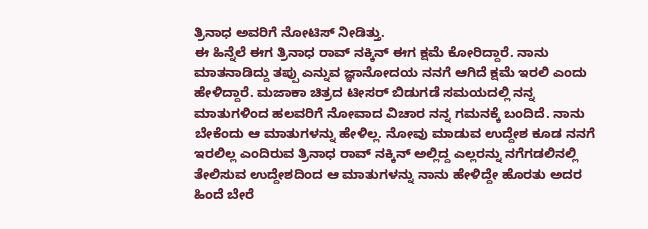ತ್ರಿನಾಧ ಅವರಿಗೆ ನೋಟಿಸ್ ನೀಡಿತ್ತು.
ಈ ಹಿನ್ನೆಲೆ ಈಗ ತ್ರಿನಾಧ ರಾವ್ ನಕ್ಕಿನ್ ಈಗ ಕ್ಷಮೆ ಕೋರಿದ್ದಾರೆ. ನಾನು ಮಾತನಾಡಿದ್ದು ತಪ್ಪು ಎನ್ನುವ ಜ್ಞಾನೋದಯ ನನಗೆ ಆಗಿದೆ ಕ್ಷಮೆ ಇರಲಿ ಎಂದು ಹೇಳಿದ್ದಾರೆ. ಮಜಾಕಾ ಚಿತ್ರದ ಟೀಸರ್ ಬಿಡುಗಡೆ ಸಮಯದಲ್ಲಿ ನನ್ನ ಮಾತುಗಳಿಂದ ಹಲವರಿಗೆ ನೋವಾದ ವಿಚಾರ ನನ್ನ ಗಮನಕ್ಕೆ ಬಂದಿದೆ. ನಾನು ಬೇಕೆಂದು ಆ ಮಾತುಗಳನ್ನು ಹೇಳಿಲ್ಲ. ನೋವು ಮಾಡುವ ಉದ್ದೇಶ ಕೂಡ ನನಗೆ ಇರಲಿಲ್ಲ ಎಂದಿರುವ ತ್ರಿನಾಧ ರಾವ್ ನಕ್ಕಿನ್ ಅಲ್ಲಿದ್ದ ಎಲ್ಲರನ್ನು ನಗೆಗಡಲಿನಲ್ಲಿ ತೇಲಿಸುವ ಉದ್ದೇಶದಿಂದ ಆ ಮಾತುಗಳನ್ನು ನಾನು ಹೇಳಿದ್ದೇ ಹೊರತು ಅದರ ಹಿಂದೆ ಬೇರೆ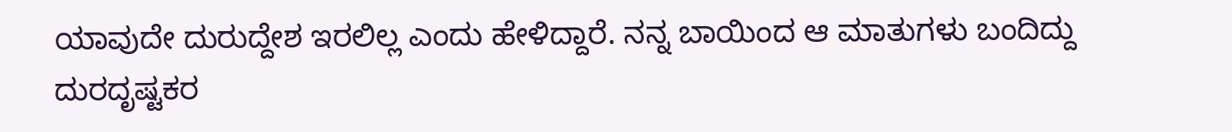ಯಾವುದೇ ದುರುದ್ದೇಶ ಇರಲಿಲ್ಲ ಎಂದು ಹೇಳಿದ್ದಾರೆ. ನನ್ನ ಬಾಯಿಂದ ಆ ಮಾತುಗಳು ಬಂದಿದ್ದು ದುರದೃಷ್ಟಕರ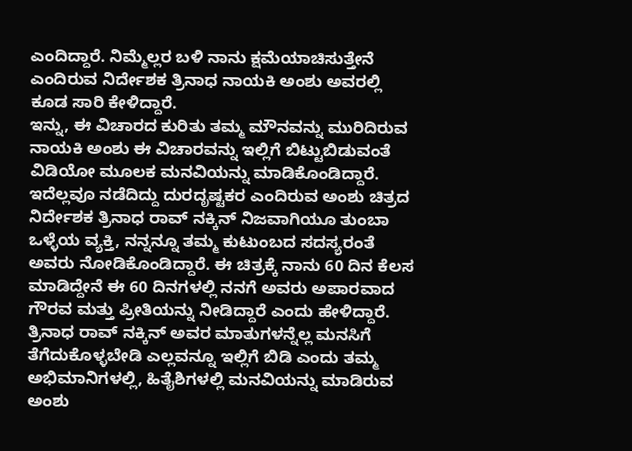ಎಂದಿದ್ದಾರೆ. ನಿಮ್ಮೆಲ್ಲರ ಬಳಿ ನಾನು ಕ್ಷಮೆಯಾಚಿಸುತ್ತೇನೆ ಎಂದಿರುವ ನಿರ್ದೇಶಕ ತ್ರಿನಾಧ ನಾಯಕಿ ಅಂಶು ಅವರಲ್ಲಿ ಕೂಡ ಸಾರಿ ಕೇಳಿದ್ದಾರೆ.
ಇನ್ನು, ಈ ವಿಚಾರದ ಕುರಿತು ತಮ್ಮ ಮೌನವನ್ನು ಮುರಿದಿರುವ ನಾಯಕಿ ಅಂಶು ಈ ವಿಚಾರವನ್ನು ಇಲ್ಲಿಗೆ ಬಿಟ್ಟುಬಿಡುವಂತೆ ವಿಡಿಯೋ ಮೂಲಕ ಮನವಿಯನ್ನು ಮಾಡಿಕೊಂಡಿದ್ದಾರೆ. ಇದೆಲ್ಲವೂ ನಡೆದಿದ್ದು ದುರದೃಷ್ಟಕರ ಎಂದಿರುವ ಅಂಶು ಚಿತ್ರದ ನಿರ್ದೇಶಕ ತ್ರಿನಾಧ ರಾವ್ ನಕ್ಕಿನ್ ನಿಜವಾಗಿಯೂ ತುಂಬಾ ಒಳ್ಳೆಯ ವ್ಯಕ್ತಿ, ನನ್ನನ್ನೂ ತಮ್ಮ ಕುಟುಂಬದ ಸದಸ್ಯರಂತೆ ಅವರು ನೋಡಿಕೊಂಡಿದ್ದಾರೆ. ಈ ಚಿತ್ರಕ್ಕೆ ನಾನು 60 ದಿನ ಕೆಲಸ ಮಾಡಿದ್ದೇನೆ ಈ 60 ದಿನಗಳಲ್ಲಿ ನನಗೆ ಅವರು ಅಪಾರವಾದ ಗೌರವ ಮತ್ತು ಪ್ರೀತಿಯನ್ನು ನೀಡಿದ್ದಾರೆ ಎಂದು ಹೇಳಿದ್ದಾರೆ. ತ್ರಿನಾಧ ರಾವ್ ನಕ್ಕಿನ್ ಅವರ ಮಾತುಗಳನ್ನೆಲ್ಲ ಮನಸಿಗೆ ತೆಗೆದುಕೊಳ್ಳಬೇಡಿ ಎಲ್ಲವನ್ನೂ ಇಲ್ಲಿಗೆ ಬಿಡಿ ಎಂದು ತಮ್ಮ ಅಭಿಮಾನಿಗಳಲ್ಲಿ, ಹಿತೈಶಿಗಳಲ್ಲಿ ಮನವಿಯನ್ನು ಮಾಡಿರುವ ಅಂಶು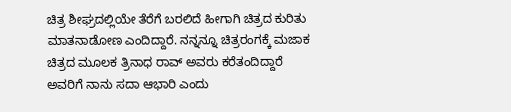ಚಿತ್ರ ಶೀಘ್ರದಲ್ಲಿಯೇ ತೆರೆಗೆ ಬರಲಿದೆ ಹೀಗಾಗಿ ಚಿತ್ರದ ಕುರಿತು ಮಾತನಾಡೋಣ ಎಂದಿದ್ದಾರೆ. ನನ್ನನ್ನೂ ಚಿತ್ರರಂಗಕ್ಕೆ ಮಜಾಕ ಚಿತ್ರದ ಮೂಲಕ ತ್ರಿನಾಧ ರಾವ್ ಅವರು ಕರೆತಂದಿದ್ದಾರೆ ಅವರಿಗೆ ನಾನು ಸದಾ ಆಭಾರಿ ಎಂದು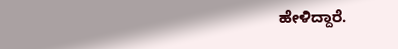ಹೇಳಿದ್ದಾರೆ.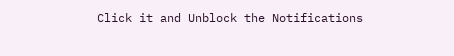Click it and Unblock the Notifications